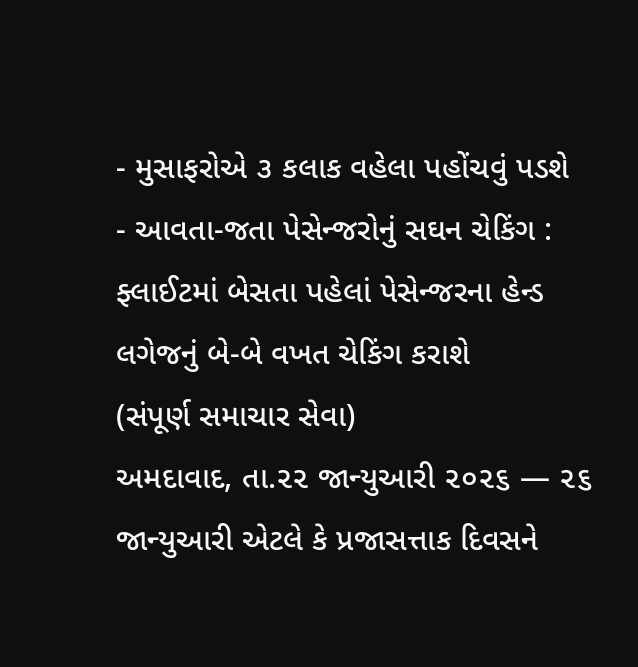- મુસાફરોએ ૩ કલાક વહેલા પહોંચવું પડશે
- આવતા-જતા પેસેન્જરોનું સઘન ચેકિંગ : ફ્લાઈટમાં બેસતા પહેલાં પેસેન્જરના હેન્ડ લગેજનું બે-બે વખત ચેકિંગ કરાશે
(સંપૂર્ણ સમાચાર સેવા)
અમદાવાદ, તા.૨૨ જાન્યુઆરી ૨૦૨૬ — ૨૬ જાન્યુઆરી એટલે કે પ્રજાસત્તાક દિવસને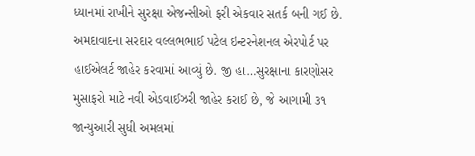ધ્યાનમાં રાખીને સુરક્ષા એજન્સીઓ ફરી એકવાર સતર્ક બની ગઈ છે. અમદાવાદના સરદાર વલ્લભભાઈ પટેલ ઇન્ટરનેશનલ એરપોર્ટ પર હાઈએલર્ટ જાહેર કરવામાં આવ્યું છે. જી હા…સુરક્ષાના કારણોસર મુસાફરો માટે નવી એડવાઈઝરી જાહેર કરાઈ છે, જે આગામી ૩૧ જાન્યુઆરી સુધી અમલમાં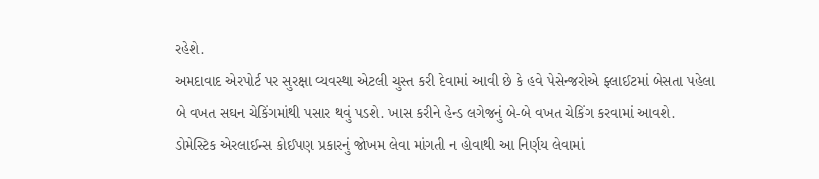રહેશે.
અમદાવાદ એરપોર્ટ પર સુરક્ષા વ્યવસ્થા એટલી ચુસ્ત કરી દેવામાં આવી છે કે હવે પેસેન્જરોએ ફ્લાઈટમાં બેસતા પહેલા બે વખત સઘન ચેકિંગમાંથી પસાર થવું પડશે. ખાસ કરીને હેન્ડ લગેજનું બે-બે વખત ચેકિંગ કરવામાં આવશે.
ડોમેસ્ટિક એરલાઈન્સ કોઈપણ પ્રકારનું જોખમ લેવા માંગતી ન હોવાથી આ નિર્ણય લેવામાં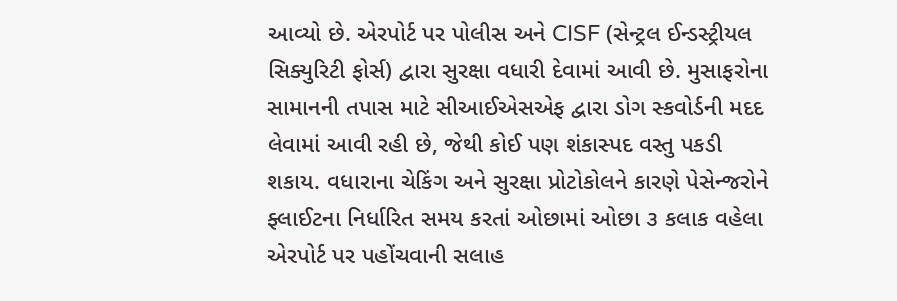આવ્યો છે. એરપોર્ટ પર પોલીસ અને CISF (સેન્ટ્રલ ઈન્ડસ્ટ્રીયલ સિક્યુરિટી ફોર્સ) દ્વારા સુરક્ષા વધારી દેવામાં આવી છે. મુસાફરોના સામાનની તપાસ માટે સીઆઈએસએફ દ્વારા ડોગ સ્કવોર્ડની મદદ લેવામાં આવી રહી છે, જેથી કોઈ પણ શંકાસ્પદ વસ્તુ પકડી શકાય. વધારાના ચેકિંગ અને સુરક્ષા પ્રોટોકોલને કારણે પેસેન્જરોને ફ્લાઈટના નિર્ધારિત સમય કરતાં ઓછામાં ઓછા ૩ કલાક વહેલા એરપોર્ટ પર પહોંચવાની સલાહ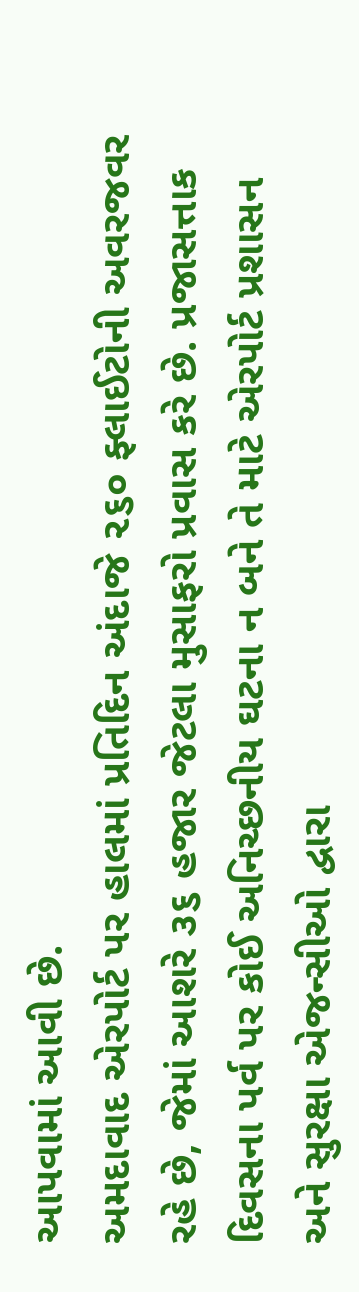આપવામાં આવી છે.
અમદાવાદ એરપોર્ટ પર હાલમાં પ્રતિદિન અંદાજે ૨૬૦ ફ્લાઈટોની અવરજવર રહે છે, જેમાં આશરે ૩૬ હજાર જેટલા મુસાફરો પ્રવાસ કરે છે. પ્રજાસત્તાક દિવસના પર્વ પર કોઈ અનિચ્છનીય ઘટના ન બને તે માટે એરપોર્ટ પ્રશાસન અને સુરક્ષા એજન્સીઓ દ્વારા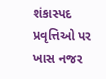શંકાસ્પદ પ્રવૃત્તિઓ પર ખાસ નજર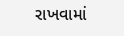રાખવામાં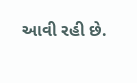આવી રહી છે.